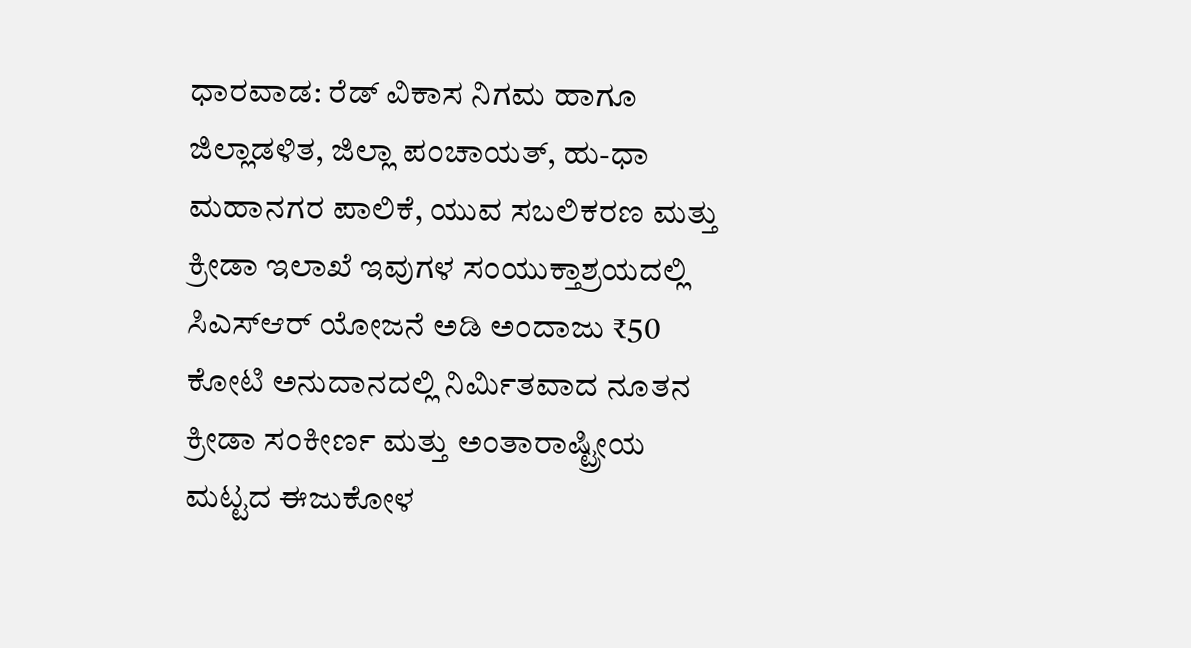ಧಾರವಾಡ: ರೆಡ್ ವಿಕಾಸ ನಿಗಮ ಹಾಗೂ ಜಿಲ್ಲಾಡಳಿತ, ಜಿಲ್ಲಾ ಪಂಚಾಯತ್, ಹು-ಧಾ ಮಹಾನಗರ ಪಾಲಿಕೆ, ಯುವ ಸಬಲಿಕರಣ ಮತ್ತು ಕ್ರೀಡಾ ಇಲಾಖೆ ಇವುಗಳ ಸಂಯುಕ್ತಾಶ್ರಯದಲ್ಲಿ ಸಿಎಸ್ಆರ್ ಯೋಜನೆ ಅಡಿ ಅಂದಾಜು ₹50 ಕೋಟಿ ಅನುದಾನದಲ್ಲಿ ನಿರ್ಮಿತವಾದ ನೂತನ ಕ್ರೀಡಾ ಸಂಕೀರ್ಣ ಮತ್ತು ಅಂತಾರಾಷ್ಟ್ರೀಯ ಮಟ್ಟದ ಈಜುಕೋಳ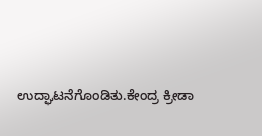ಉದ್ಘಾಟನೆಗೊಂಡಿತು.ಕೇಂದ್ರ ಕ್ರೀಡಾ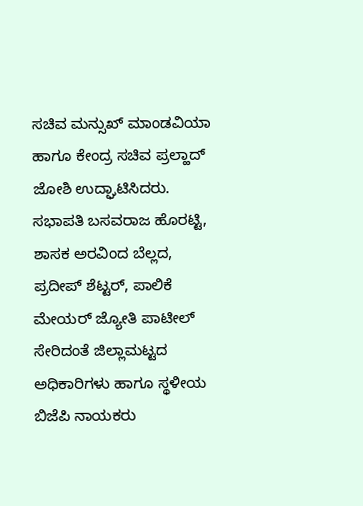ಸಚಿವ ಮನ್ಸುಖ್ ಮಾಂಡವಿಯಾ ಹಾಗೂ ಕೇಂದ್ರ ಸಚಿವ ಪ್ರಲ್ಹಾದ್ ಜೋಶಿ ಉದ್ಘಾಟಿಸಿದರು. ಸಭಾಪತಿ ಬಸವರಾಜ ಹೊರಟ್ಟಿ, ಶಾಸಕ ಅರವಿಂದ ಬೆಲ್ಲದ, ಪ್ರದೀಪ್ ಶೆಟ್ಟರ್, ಪಾಲಿಕೆ ಮೇಯರ್ ಜ್ಯೋತಿ ಪಾಟೀಲ್ ಸೇರಿದಂತೆ ಜಿಲ್ಲಾಮಟ್ಟದ ಅಧಿಕಾರಿಗಳು ಹಾಗೂ ಸ್ಥಳೀಯ ಬಿಜೆಪಿ ನಾಯಕರು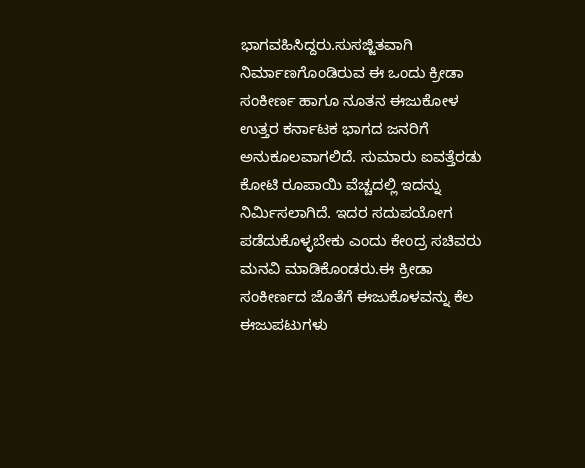ಭಾಗವಹಿಸಿದ್ದರು.ಸುಸಜ್ಜಿತವಾಗಿ ನಿರ್ಮಾಣಗೊಂಡಿರುವ ಈ ಒಂದು ಕ್ರೀಡಾ ಸಂಕೀರ್ಣ ಹಾಗೂ ನೂತನ ಈಜುಕೋಳ ಉತ್ತರ ಕರ್ನಾಟಕ ಭಾಗದ ಜನರಿಗೆ ಅನುಕೂಲವಾಗಲಿದೆ. ಸುಮಾರು ಐವತ್ತೆರಡು ಕೋಟಿ ರೂಪಾಯಿ ವೆಚ್ಚದಲ್ಲಿ ಇದನ್ನು ನಿರ್ಮಿಸಲಾಗಿದೆ. ಇದರ ಸದುಪಯೋಗ ಪಡೆದುಕೊಳ್ಳಬೇಕು ಎಂದು ಕೇಂದ್ರ ಸಚಿವರು ಮನವಿ ಮಾಡಿಕೊಂಡರು.ಈ ಕ್ರೀಡಾ ಸಂಕೀರ್ಣದ ಜೊತೆಗೆ ಈಜುಕೊಳವನ್ನು ಕೆಲ ಈಜುಪಟುಗಳು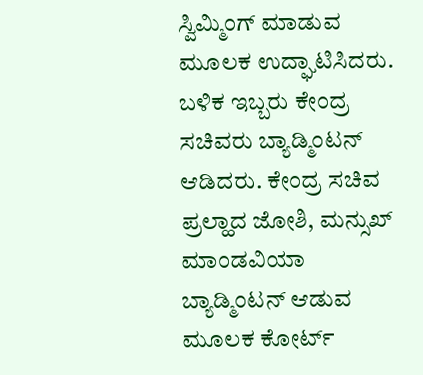ಸ್ವಿಮ್ಮಿಂಗ್ ಮಾಡುವ ಮೂಲಕ ಉದ್ಘಾಟಿಸಿದರು. ಬಳಿಕ ಇಬ್ಬರು ಕೇಂದ್ರ ಸಚಿವರು ಬ್ಯಾಡ್ಮಿಂಟನ್ ಆಡಿದರು. ಕೇಂದ್ರ ಸಚಿವ ಪ್ರಲ್ಹಾದ ಜೋಶಿ, ಮನ್ಸುಖ್ ಮಾಂಡವಿಯಾ ಬ್ಯಾಡ್ಮಿಂಟನ್ ಆಡುವ ಮೂಲಕ ಕೋರ್ಟ್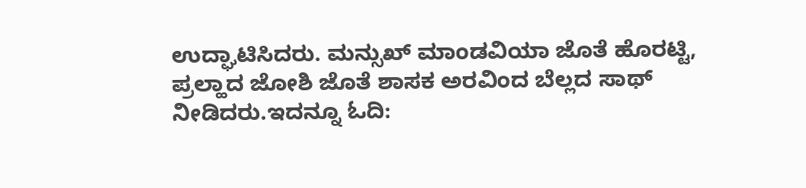ಉದ್ಘಾಟಿಸಿದರು. ಮನ್ಸುಖ್ ಮಾಂಡವಿಯಾ ಜೊತೆ ಹೊರಟ್ಟಿ, ಪ್ರಲ್ಹಾದ ಜೋಶಿ ಜೊತೆ ಶಾಸಕ ಅರವಿಂದ ಬೆಲ್ಲದ ಸಾಥ್ ನೀಡಿದರು.ಇದನ್ನೂ ಓದಿ: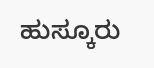ಹುಸ್ಕೂರು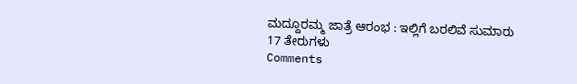ಮದ್ದೂರಮ್ಮ ಜಾತ್ರೆ ಆರಂಭ : ಇಲ್ಲಿಗೆ ಬರಲಿವೆ ಸುಮಾರು 17 ತೇರುಗಳು
Comments